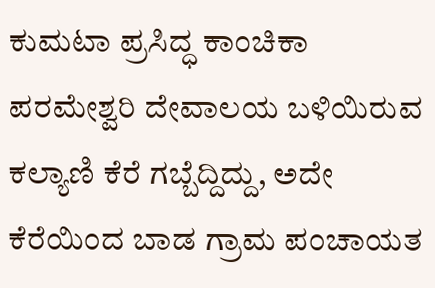ಕುಮಟಾ ಪ್ರಸಿದ್ಧ ಕಾಂಚಿಕಾ ಪರಮೇಶ್ವರಿ ದೇವಾಲಯ ಬಳಿಯಿರುವ ಕಲ್ಯಾಣಿ ಕೆರೆ ಗಬ್ಬೆದ್ದಿದ್ದು, ಅದೇ ಕೆರೆಯಿಂದ ಬಾಡ ಗ್ರಾಮ ಪಂಚಾಯತ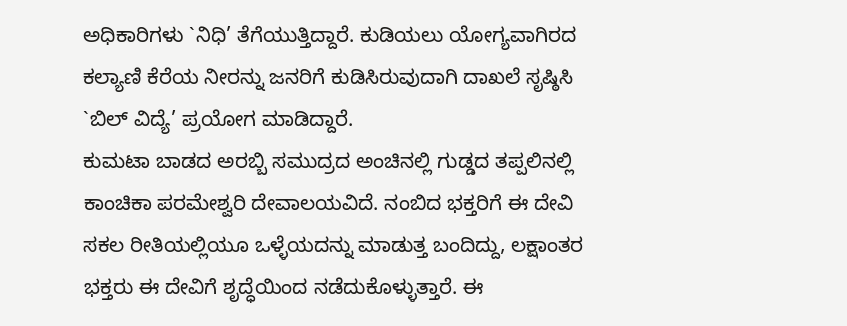ಅಧಿಕಾರಿಗಳು `ನಿಧಿ’ ತೆಗೆಯುತ್ತಿದ್ದಾರೆ. ಕುಡಿಯಲು ಯೋಗ್ಯವಾಗಿರದ ಕಲ್ಯಾಣಿ ಕೆರೆಯ ನೀರನ್ನು ಜನರಿಗೆ ಕುಡಿಸಿರುವುದಾಗಿ ದಾಖಲೆ ಸೃಷ್ಠಿಸಿ `ಬಿಲ್ ವಿದ್ಯೆ’ ಪ್ರಯೋಗ ಮಾಡಿದ್ದಾರೆ.
ಕುಮಟಾ ಬಾಡದ ಅರಬ್ಬಿ ಸಮುದ್ರದ ಅಂಚಿನಲ್ಲಿ ಗುಡ್ಡದ ತಪ್ಪಲಿನಲ್ಲಿ ಕಾಂಚಿಕಾ ಪರಮೇಶ್ವರಿ ದೇವಾಲಯವಿದೆ. ನಂಬಿದ ಭಕ್ತರಿಗೆ ಈ ದೇವಿ ಸಕಲ ರೀತಿಯಲ್ಲಿಯೂ ಒಳ್ಳೆಯದನ್ನು ಮಾಡುತ್ತ ಬಂದಿದ್ದು, ಲಕ್ಷಾಂತರ ಭಕ್ತರು ಈ ದೇವಿಗೆ ಶೃದ್ಧೆಯಿಂದ ನಡೆದುಕೊಳ್ಳುತ್ತಾರೆ. ಈ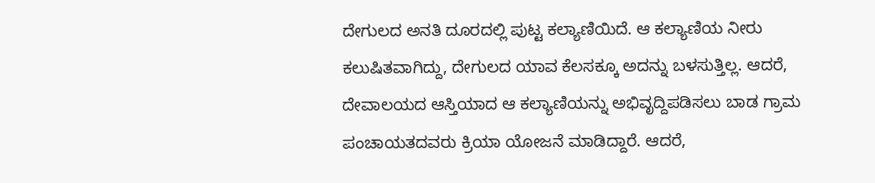ದೇಗುಲದ ಅನತಿ ದೂರದಲ್ಲಿ ಪುಟ್ಟ ಕಲ್ಯಾಣಿಯಿದೆ. ಆ ಕಲ್ಯಾಣಿಯ ನೀರು ಕಲುಷಿತವಾಗಿದ್ದು, ದೇಗುಲದ ಯಾವ ಕೆಲಸಕ್ಕೂ ಅದನ್ನು ಬಳಸುತ್ತಿಲ್ಲ. ಆದರೆ, ದೇವಾಲಯದ ಆಸ್ತಿಯಾದ ಆ ಕಲ್ಯಾಣಿಯನ್ನು ಅಭಿವೃದ್ದಿಪಡಿಸಲು ಬಾಡ ಗ್ರಾಮ ಪಂಚಾಯತದವರು ಕ್ರಿಯಾ ಯೋಜನೆ ಮಾಡಿದ್ದಾರೆ. ಆದರೆ,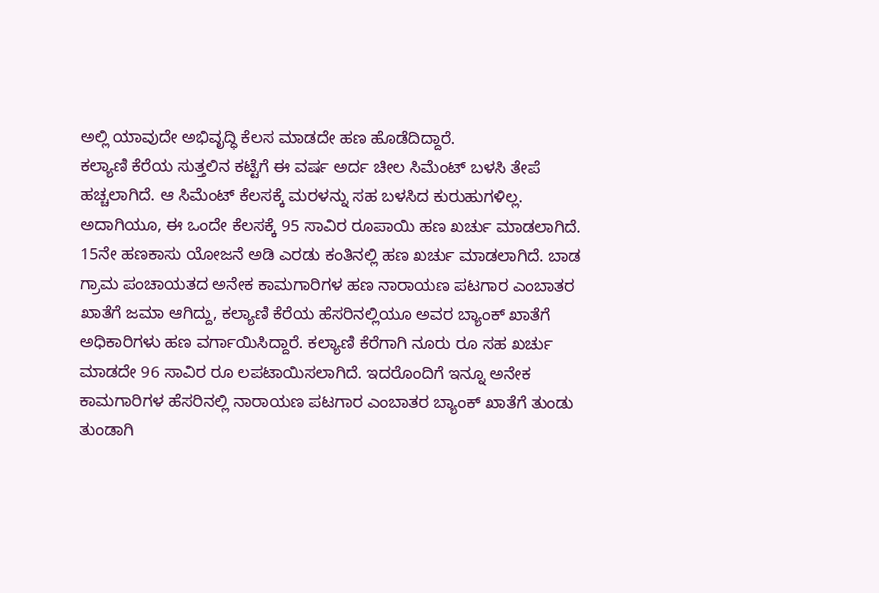ಅಲ್ಲಿ ಯಾವುದೇ ಅಭಿವೃದ್ಧಿ ಕೆಲಸ ಮಾಡದೇ ಹಣ ಹೊಡೆದಿದ್ದಾರೆ.
ಕಲ್ಯಾಣಿ ಕೆರೆಯ ಸುತ್ತಲಿನ ಕಟ್ಟೆಗೆ ಈ ವರ್ಷ ಅರ್ದ ಚೀಲ ಸಿಮೆಂಟ್ ಬಳಸಿ ತೇಪೆ ಹಚ್ಚಲಾಗಿದೆ. ಆ ಸಿಮೆಂಟ್ ಕೆಲಸಕ್ಕೆ ಮರಳನ್ನು ಸಹ ಬಳಸಿದ ಕುರುಹುಗಳಿಲ್ಲ. ಅದಾಗಿಯೂ, ಈ ಒಂದೇ ಕೆಲಸಕ್ಕೆ 95 ಸಾವಿರ ರೂಪಾಯಿ ಹಣ ಖರ್ಚು ಮಾಡಲಾಗಿದೆ. 15ನೇ ಹಣಕಾಸು ಯೋಜನೆ ಅಡಿ ಎರಡು ಕಂತಿನಲ್ಲಿ ಹಣ ಖರ್ಚು ಮಾಡಲಾಗಿದೆ. ಬಾಡ ಗ್ರಾಮ ಪಂಚಾಯತದ ಅನೇಕ ಕಾಮಗಾರಿಗಳ ಹಣ ನಾರಾಯಣ ಪಟಗಾರ ಎಂಬಾತರ ಖಾತೆಗೆ ಜಮಾ ಆಗಿದ್ದು, ಕಲ್ಯಾಣಿ ಕೆರೆಯ ಹೆಸರಿನಲ್ಲಿಯೂ ಅವರ ಬ್ಯಾಂಕ್ ಖಾತೆಗೆ ಅಧಿಕಾರಿಗಳು ಹಣ ವರ್ಗಾಯಿಸಿದ್ದಾರೆ. ಕಲ್ಯಾಣಿ ಕೆರೆಗಾಗಿ ನೂರು ರೂ ಸಹ ಖರ್ಚು ಮಾಡದೇ 96 ಸಾವಿರ ರೂ ಲಪಟಾಯಿಸಲಾಗಿದೆ. ಇದರೊಂದಿಗೆ ಇನ್ನೂ ಅನೇಕ ಕಾಮಗಾರಿಗಳ ಹೆಸರಿನಲ್ಲಿ ನಾರಾಯಣ ಪಟಗಾರ ಎಂಬಾತರ ಬ್ಯಾಂಕ್ ಖಾತೆಗೆ ತುಂಡು ತುಂಡಾಗಿ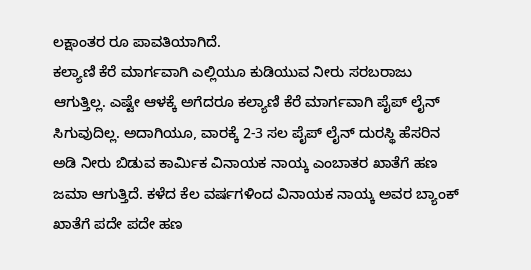ಲಕ್ಷಾಂತರ ರೂ ಪಾವತಿಯಾಗಿದೆ.
ಕಲ್ಯಾಣಿ ಕೆರೆ ಮಾರ್ಗವಾಗಿ ಎಲ್ಲಿಯೂ ಕುಡಿಯುವ ನೀರು ಸರಬರಾಜು ಆಗುತ್ತಿಲ್ಲ. ಎಷ್ಟೇ ಆಳಕ್ಕೆ ಅಗೆದರೂ ಕಲ್ಯಾಣಿ ಕೆರೆ ಮಾರ್ಗವಾಗಿ ಪೈಪ್ ಲೈನ್ ಸಿಗುವುದಿಲ್ಲ. ಅದಾಗಿಯೂ, ವಾರಕ್ಕೆ 2-3 ಸಲ ಪೈಪ್ ಲೈನ್ ದುರಸ್ಥಿ ಹೆಸರಿನ ಅಡಿ ನೀರು ಬಿಡುವ ಕಾರ್ಮಿಕ ವಿನಾಯಕ ನಾಯ್ಕ ಎಂಬಾತರ ಖಾತೆಗೆ ಹಣ ಜಮಾ ಆಗುತ್ತಿದೆ. ಕಳೆದ ಕೆಲ ವರ್ಷಗಳಿಂದ ವಿನಾಯಕ ನಾಯ್ಕ ಅವರ ಬ್ಯಾಂಕ್ ಖಾತೆಗೆ ಪದೇ ಪದೇ ಹಣ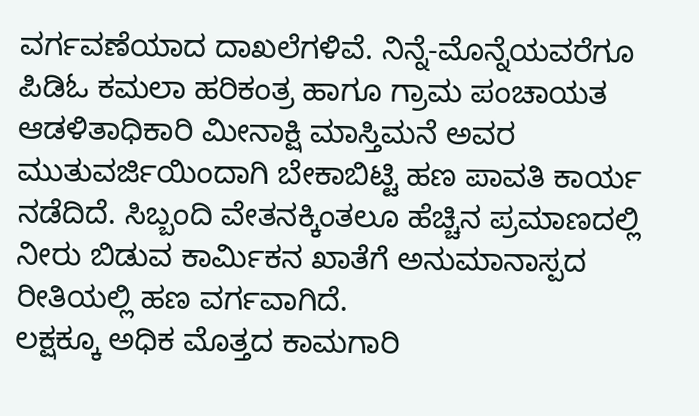ವರ್ಗವಣೆಯಾದ ದಾಖಲೆಗಳಿವೆ. ನಿನ್ನೆ-ಮೊನ್ನೆಯವರೆಗೂ ಪಿಡಿಓ ಕಮಲಾ ಹರಿಕಂತ್ರ ಹಾಗೂ ಗ್ರಾಮ ಪಂಚಾಯತ ಆಡಳಿತಾಧಿಕಾರಿ ಮೀನಾಕ್ಷಿ ಮಾಸ್ತಿಮನೆ ಅವರ ಮುತುವರ್ಜಿಯಿಂದಾಗಿ ಬೇಕಾಬಿಟ್ಟಿ ಹಣ ಪಾವತಿ ಕಾರ್ಯ ನಡೆದಿದೆ. ಸಿಬ್ಬಂದಿ ವೇತನಕ್ಕಿಂತಲೂ ಹೆಚ್ಚಿನ ಪ್ರಮಾಣದಲ್ಲಿ ನೀರು ಬಿಡುವ ಕಾರ್ಮಿಕನ ಖಾತೆಗೆ ಅನುಮಾನಾಸ್ಪದ ರೀತಿಯಲ್ಲಿ ಹಣ ವರ್ಗವಾಗಿದೆ.
ಲಕ್ಷಕ್ಕೂ ಅಧಿಕ ಮೊತ್ತದ ಕಾಮಗಾರಿ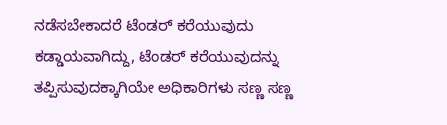ನಡೆಸಬೇಕಾದರೆ ಟೆಂಡರ್ ಕರೆಯುವುದು ಕಡ್ಡಾಯವಾಗಿದ್ದು, ಟೆಂಡರ್ ಕರೆಯುವುದನ್ನು ತಪ್ಪಿಸುವುದಕ್ಕಾಗಿಯೇ ಅಧಿಕಾರಿಗಳು ಸಣ್ಣ ಸಣ್ಣ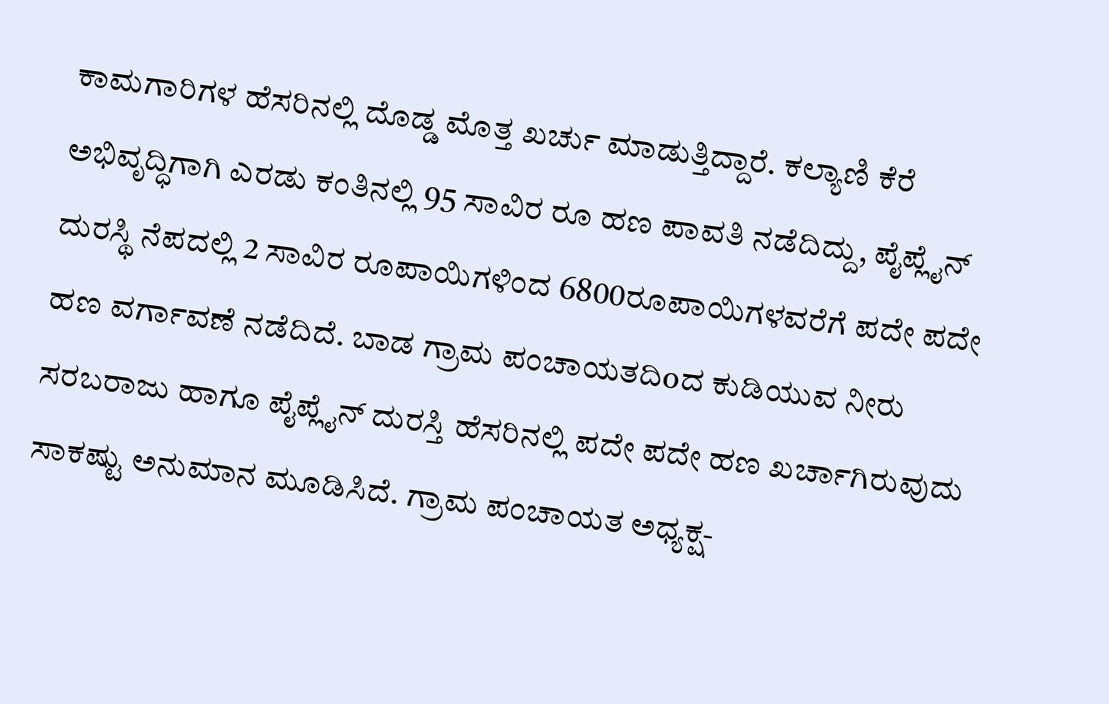ಕಾಮಗಾರಿಗಳ ಹೆಸರಿನಲ್ಲಿ ದೊಡ್ಡ ಮೊತ್ತ ಖರ್ಚು ಮಾಡುತ್ತಿದ್ದಾರೆ. ಕಲ್ಯಾಣಿ ಕೆರೆ ಅಭಿವೃದ್ಧಿಗಾಗಿ ಎರಡು ಕಂತಿನಲ್ಲಿ 95 ಸಾವಿರ ರೂ ಹಣ ಪಾವತಿ ನಡೆದಿದ್ದು, ಪೈಪ್ಲೈನ್ ದುರಸ್ಥಿ ನೆಪದಲ್ಲಿ 2 ಸಾವಿರ ರೂಪಾಯಿಗಳಿಂದ 6800ರೂಪಾಯಿಗಳವರೆಗೆ ಪದೇ ಪದೇ ಹಣ ವರ್ಗಾವಣೆ ನಡೆದಿದೆ. ಬಾಡ ಗ್ರಾಮ ಪಂಚಾಯತದಿoದ ಕುಡಿಯುವ ನೀರು ಸರಬರಾಜು ಹಾಗೂ ಪೈಪ್ಲೈನ್ ದುರಸ್ತಿ ಹೆಸರಿನಲ್ಲಿ ಪದೇ ಪದೇ ಹಣ ಖರ್ಚಾಗಿರುವುದು ಸಾಕಷ್ಟು ಅನುಮಾನ ಮೂಡಿಸಿದೆ. ಗ್ರಾಮ ಪಂಚಾಯತ ಅಧ್ಯಕ್ಷ-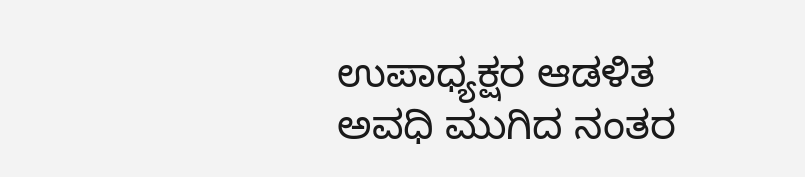ಉಪಾಧ್ಯಕ್ಷರ ಆಡಳಿತ ಅವಧಿ ಮುಗಿದ ನಂತರ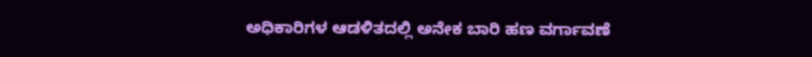ಅಧಿಕಾರಿಗಳ ಆಡಳಿತದಲ್ಲಿ ಅನೇಕ ಬಾರಿ ಹಣ ವರ್ಗಾವಣೆ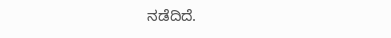ನಡೆದಿದೆ.